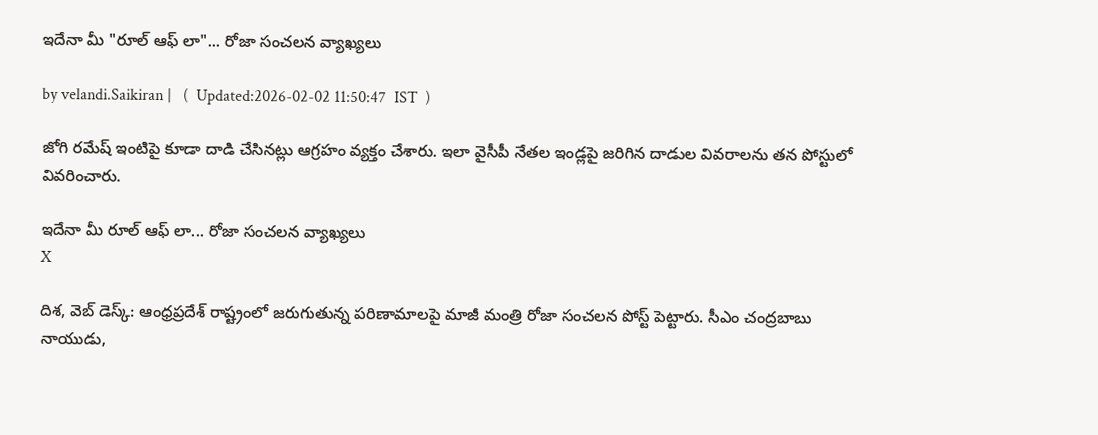ఇదేనా మీ "రూల్ ఆఫ్ లా"... రోజా సంచ‌ల‌న వ్యాఖ్య‌లు

by velandi.Saikiran |   (  Updated:2026-02-02 11:50:47  IST  )

జోగి రమేష్ ఇంటిపై కూడా దాడి చేసినట్లు ఆగ్రహం వ్యక్తం చేశారు. ఇలా వైసీపీ నేతల ఇండ్లపై జరిగిన దాడుల వివరాలను తన పోస్టులో వివరించారు.

ఇదేనా మీ రూల్ ఆఫ్ లా... రోజా సంచ‌ల‌న వ్యాఖ్య‌లు
X

దిశ‌, వెబ్ డెస్క్‌: ఆంధ్రప్రదేశ్ రాష్ట్రంలో జరుగుతున్న పరిణామాలపై మాజీ మంత్రి రోజా సంచలన పోస్ట్ పెట్టారు. సీఎం చంద్రబాబు నాయుడు,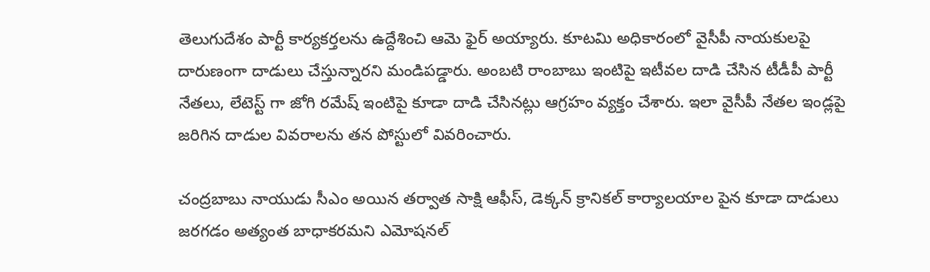తెలుగుదేశం పార్టీ కార్యకర్తలను ఉద్దేశించి ఆమె ఫైర్ అయ్యారు. కూటమి అధికారంలో వైసీపీ నాయకులపై దారుణంగా దాడులు చేస్తున్నారని మండిపడ్డారు. అంబటి రాంబాబు ఇంటిపై ఇటీవల దాడి చేసిన టీడీపీ పార్టీ నేతలు, లేటెస్ట్ గా జోగి రమేష్ ఇంటిపై కూడా దాడి చేసినట్లు ఆగ్రహం వ్యక్తం చేశారు. ఇలా వైసీపీ నేతల ఇండ్లపై జరిగిన దాడుల వివరాలను తన పోస్టులో వివరించారు.

చంద్రబాబు నాయుడు సీఎం అయిన తర్వాత సాక్షి ఆఫీస్, డెక్కన్ క్రానికల్ కార్యాలయాల పైన కూడా దాడులు జరగడం అత్యంత బాధాకరమని ఎమోషనల్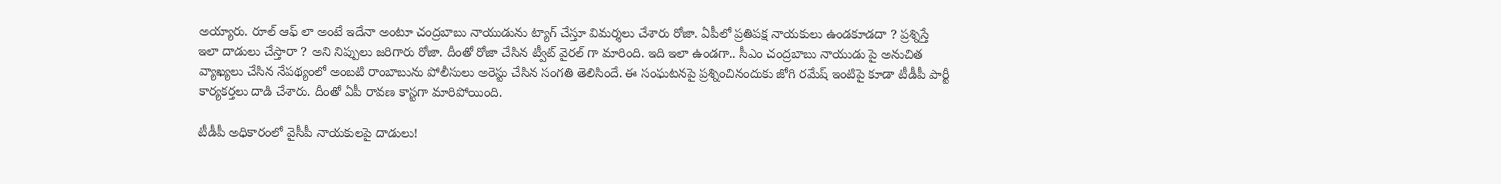అయ్యారు. రూల్ ఆఫ్ లా అంటే ఇదేనా అంటూ చంద్రబాబు నాయుడును ట్యాగ్ చేస్తూ విమర్శలు చేశారు రోజా. ఏపీలో ప్రతిపక్ష నాయకులు ఉండకూడదా ? ప్రశ్నిస్తే ఇలా దాడులు చేస్తారా ? అని నిప్పులు జరిగారు రోజా. దీంతో రోజా చేసిన ట్వీట్ వైరల్ గా మారింది. ఇది ఇలా ఉండగా.. సీఎం చంద్రబాబు నాయుడు పై అనుచిత వ్యాఖ్యలు చేసిన నేపథ్యంలో అంబటి రాంబాబును పోలీసులు అరెస్టు చేసిన సంగతి తెలిసిందే. ఈ సంఘటనపై ప్రశ్నించినందుకు జోగి రమేష్ ఇంటిపై కూడా టీడీపీ పార్టీ కార్యకర్తలు దాడి చేశారు. దీంతో ఏపీ రావణ కాస్టగా మారిపోయింది.

టీడీపీ అధికారంలో వైసీపీ నాయకులపై దాడులు!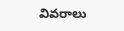వివరాలు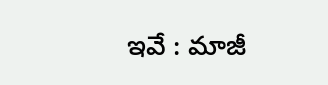ఇవే : మాజీ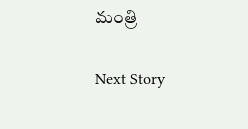మంత్రి

Next Story